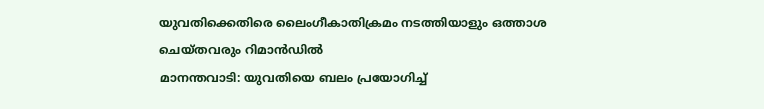യുവതിക്കെതിരെ ലൈംഗീകാതിക്രമം നടത്തിയാളും ഒത്താശ ചെയ്തവരും റിമാൻഡിൽ
മാനന്തവാടി: യുവതിയെ ബലം പ്രയോഗിച്ച്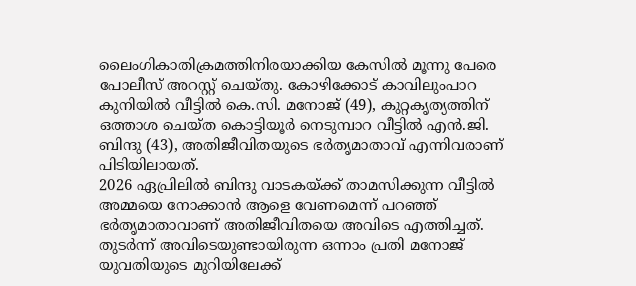ലൈംഗികാതിക്രമത്തിനിരയാക്കിയ കേസിൽ മൂന്നു പേരെ പോലീസ് അറസ്റ്റ് ചെയ്തു. കോഴിക്കോട് കാവിലുംപാറ കുനിയിൽ വീട്ടിൽ കെ.സി. മനോജ് (49), കുറ്റകൃത്യത്തിന് ഒത്താശ ചെയ്ത കൊട്ടിയൂർ നെടുമ്പാറ വീട്ടിൽ എൻ.ജി. ബിന്ദു (43), അതിജീവിതയുടെ ഭർതൃമാതാവ് എന്നിവരാണ് പിടിയിലായത്.
2026 ഏപ്രിലിൽ ബിന്ദു വാടകയ്ക്ക് താമസിക്കുന്ന വീട്ടിൽ അമ്മയെ നോക്കാൻ ആളെ വേണമെന്ന് പറഞ്ഞ് ഭർതൃമാതാവാണ് അതിജീവിതയെ അവിടെ എത്തിച്ചത്. തുടർന്ന് അവിടെയുണ്ടായിരുന്ന ഒന്നാം പ്രതി മനോജ് യുവതിയുടെ മുറിയിലേക്ക്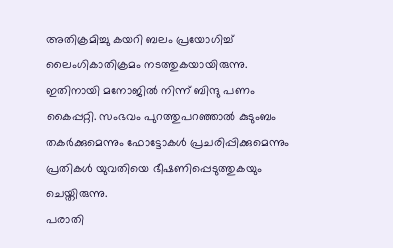അതിക്രമിച്ചു കയറി ബലം പ്രയോഗിച്ച് ലൈംഗികാതിക്രമം നടത്തുകയായിരുന്നു. ഇതിനായി മനോജിൽ നിന്ന് ബിന്ദു പണം കൈപ്പറ്റി. സംഭവം പുറത്തുപറഞ്ഞാൽ കുടുംബം തകർക്കുമെന്നും ഫോട്ടോകൾ പ്രചരിപ്പിക്കുമെന്നും പ്രതികൾ യുവതിയെ ഭീഷണിപ്പെടുത്തുകയും ചെയ്തിരുന്നു.
പരാതി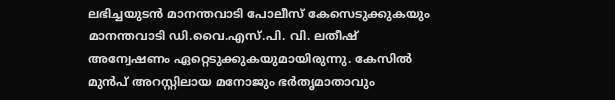ലഭിച്ചയുടൻ മാനന്തവാടി പോലീസ് കേസെടുക്കുകയും മാനന്തവാടി ഡി.വൈ.എസ്.പി. വി. ലതീഷ് അന്വേഷണം ഏറ്റെടുക്കുകയുമായിരുന്നു. കേസിൽ മുൻപ് അറസ്റ്റിലായ മനോജും ഭർതൃമാതാവും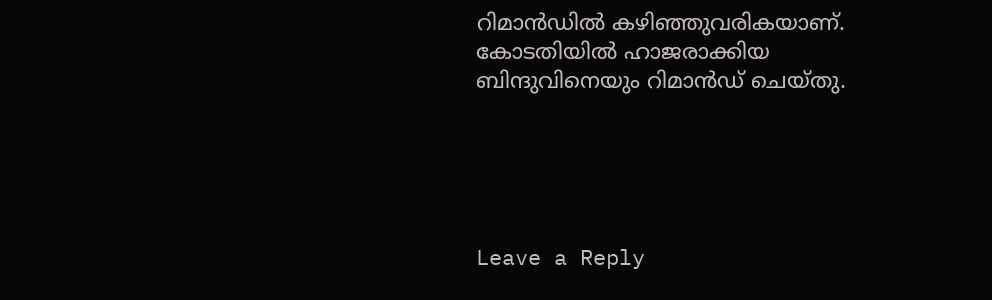റിമാൻഡിൽ കഴിഞ്ഞുവരികയാണ്. കോടതിയിൽ ഹാജരാക്കിയ ബിന്ദുവിനെയും റിമാൻഡ് ചെയ്തു.





Leave a Reply